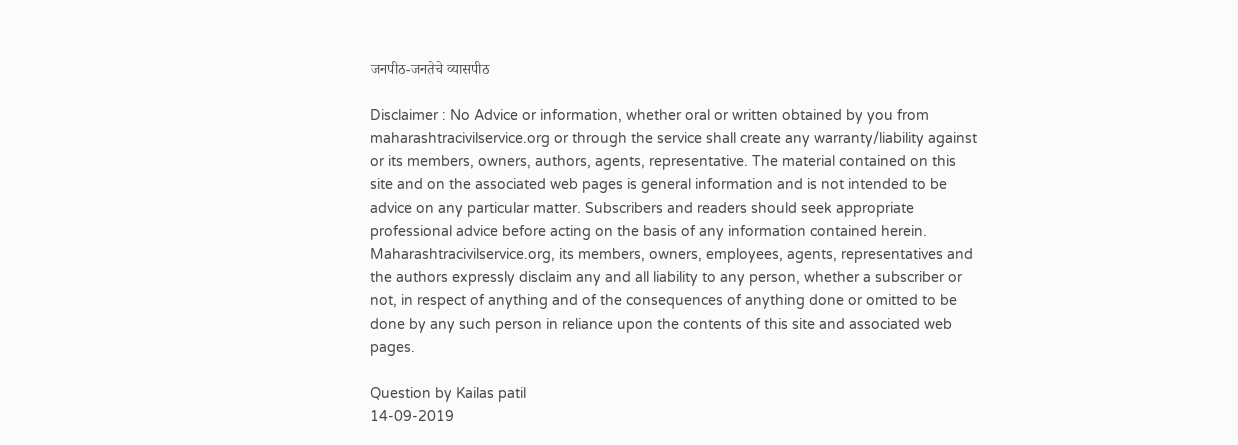जनपीठ-जनतेचे व्यासपीठ

Disclaimer : No Advice or information, whether oral or written obtained by you from maharashtracivilservice.org or through the service shall create any warranty/liability against or its members, owners, authors, agents, representative. The material contained on this site and on the associated web pages is general information and is not intended to be advice on any particular matter. Subscribers and readers should seek appropriate professional advice before acting on the basis of any information contained herein. Maharashtracivilservice.org, its members, owners, employees, agents, representatives and the authors expressly disclaim any and all liability to any person, whether a subscriber or not, in respect of anything and of the consequences of anything done or omitted to be done by any such person in reliance upon the contents of this site and associated web pages.

Question by Kailas patil
14-09-2019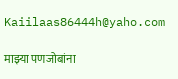Kaiilaas86444h@yaho.com

माझ्या पणजोबांना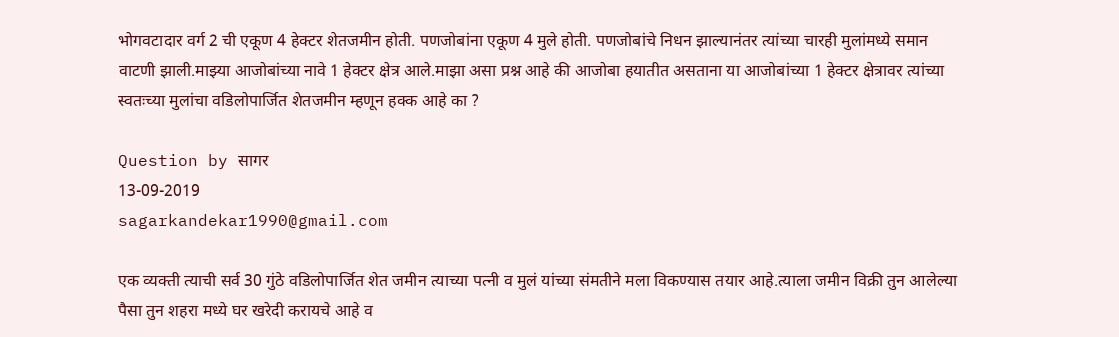भोगवटादार वर्ग 2 ची एकूण 4 हेक्टर शेतजमीन होती. पणजोबांना एकूण 4 मुले होती. पणजोबांचे निधन झाल्यानंतर त्यांच्या चारही मुलांमध्ये समान वाटणी झाली.माझ्या आजोबांच्या नावे 1 हेक्टर क्षेत्र आले.माझा असा प्रश्न आहे की आजोबा हयातीत असताना या आजोबांच्या 1 हेक्टर क्षेत्रावर त्यांच्या स्वतःच्या मुलांचा वडिलोपार्जित शेतजमीन म्हणून हक्क आहे का ?

Question by सागर
13-09-2019
sagarkandekar1990@gmail.com

एक व्यक्ती त्याची सर्व 30 गुंठे वडिलोपार्जित शेत जमीन त्याच्या पत्नी व मुलं यांच्या संमतीने मला विकण्यास तयार आहे.त्याला जमीन विक्री तुन आलेल्या पैसा तुन शहरा मध्ये घर खरेदी करायचे आहे व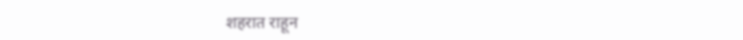शहरात राहून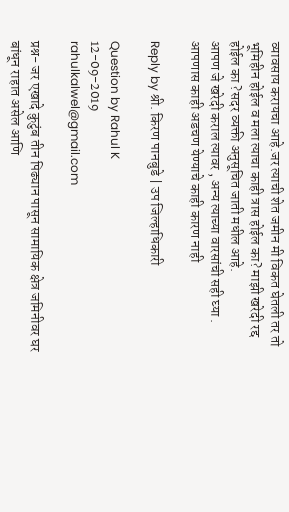व्यावसाय करायचा आहे.जर त्याची शेत जमीन मी विकत घेतली तर तो भूमिहीन होईल व मला त्याचा काही त्रास होईल का? माझी खरेदी रद्द होईल का ?सदर व्यक्ती अनुसूचित जाती मधील आहे.
आपण जे खरेदी कराल त्यावर , अन्य त्याच्या वारसांची सही घ्या .
आपणास काही अडचण येण्याचे काही कारण नाही

Reply by श्री. किरण पानबुडे | उप जिल्हाधिकारी

Question by Rahul K
12-09-2019
rahulkalwel@gmail.com

प्रश्न- जर एखादे कुटुंब तीन पिढ्यान पासून सामायिक क्षेत्र जमिनीवर घर बांधून राहात असेल आणि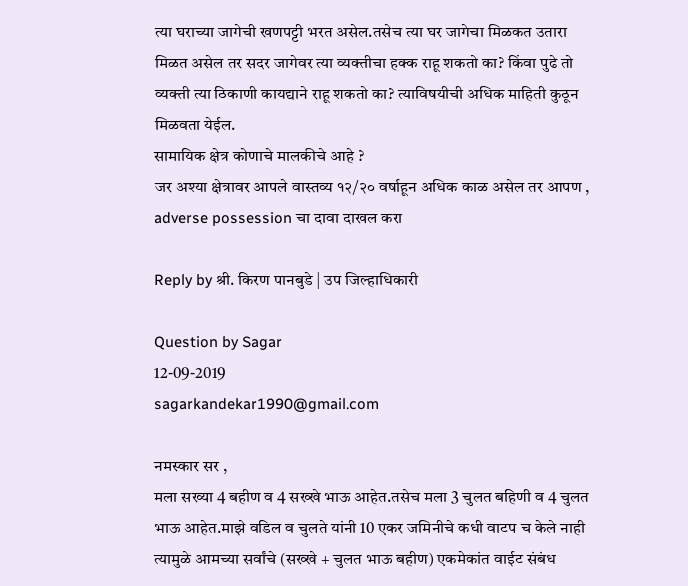त्या घराच्या जागेची खणपट्टी भरत असेल.तसेच त्या घर जागेचा मिळकत उतारा मिळत असेल तर सदर जागेवर त्या व्यक्तीचा हक्क राहू शकतो का? किंवा पुढे तो व्यक्ती त्या ठिकाणी कायद्याने राहू शकतो का? त्याविषयीची अधिक माहिती कुठून मिळवता येईल.
सामायिक क्षेत्र कोणाचे मालकीचे आहे ?
जर अश्या क्षेत्रावर आपले वास्तव्य १२/२० वर्षाहून अधिक काळ असेल तर आपण , adverse possession चा दावा दाखल करा

Reply by श्री. किरण पानबुडे | उप जिल्हाधिकारी

Question by Sagar
12-09-2019
sagarkandekar1990@gmail.com

नमस्कार सर ,
मला सख्या 4 बहीण व 4 सख्खे भाऊ आहेत.तसेच मला 3 चुलत बहिणी व 4 चुलत भाऊ आहेत.माझे वडिल व चुलते यांनी 10 एकर जमिनीचे कधी वाटप च केले नाही त्यामुळे आमच्या सर्वांचे (सख्खे + चुलत भाऊ बहीण) एकमेकांत वाईट संबंध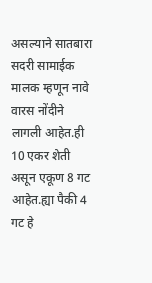असल्याने सातबारा सदरी सामाईक मालक म्हणून नावे वारस नोंदीने लागली आहेत.ही 10 एकर शेती असून एकूण 8 गट आहेत.ह्या पैकी 4 गट हे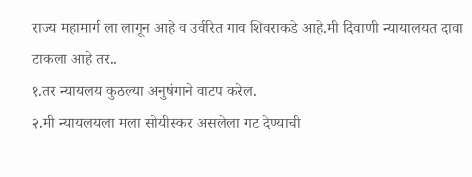राज्य महामार्ग ला लागून आहे व उर्वरित गाव शिवराकडे आहे.मी दिवाणी न्यायालयत दावा टाकला आहे तर..
१.तर न्यायलय कुठल्या अनुषंगाने वाटप करेल.
२.मी न्यायलयला मला सोयीस्कर असलेला गट देण्याची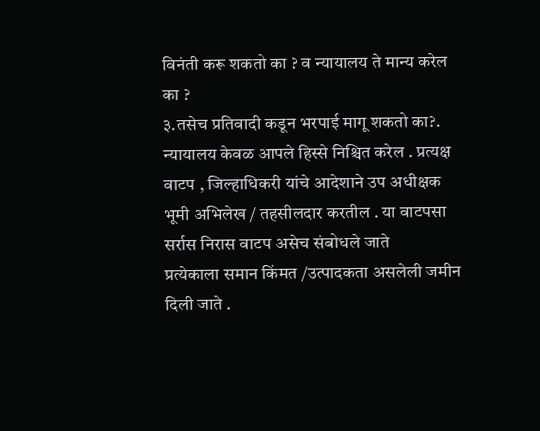विनंती करू शकतो का ? व न्यायालय ते मान्य करेल का ?
३.तसेच प्रतिवादी कडून भरपाई मागू शकतो का?.
न्यायालय केवळ आपले हिस्से निश्चित करेल . प्रत्यक्ष वाटप , जिल्हाधिकरी यांचे आदेशाने उप अधीक्षक भूमी अभिलेख / तहसीलदार करतील . या वाटपसा सर्रास निरास वाटप असेच संबोधले जाते
प्रत्येकाला समान किंमत /उत्पादकता असलेली जमीन दिली जाते .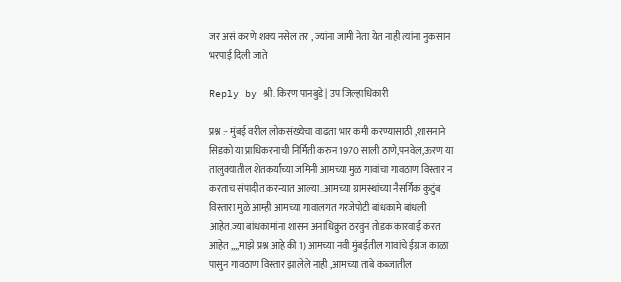जर असं करणे शक्य नसेल तर , ज्यांना जामी नेता येत नाही त्यांना नुकसान भरपाई दिली जाते

Reply by श्री. किरण पानबुडे | उप जिल्हाधिकारी

प्रश्न :- मुंबई वरील लोकसंख्येचा वाढता भार कमी करण्यासाठी ,शासनाने सिडको या प्राधिकरनाची निर्मिती करुन 1970 साली ठाणे,पनवेल,ऊरण या तालुक्यातील शेतकर्यांच्या जमिनी आमच्या मुळ गावांचा गावठाण विस्तार न करताच संपादीत करन्यात आल्या..आमच्या ग्रामस्थांच्या नैसर्गिक कुटुंब विस्तारा मुळे आम्ही आमच्या गावालगत गरजेपोटी बांधकामे बांधली आहेत.ज्या बांधकामांना शासन अनाधिक्रुत ठरवुन तोडक कारवाई करत आहेत ,,,,माझे प्रश्न आहे की 1) आमच्या नवी मुंबईतील गावांचे ईग्रज काळा पासुन गावठाण विस्तार झालेले नाही ,आमच्या ताबे कब्जातील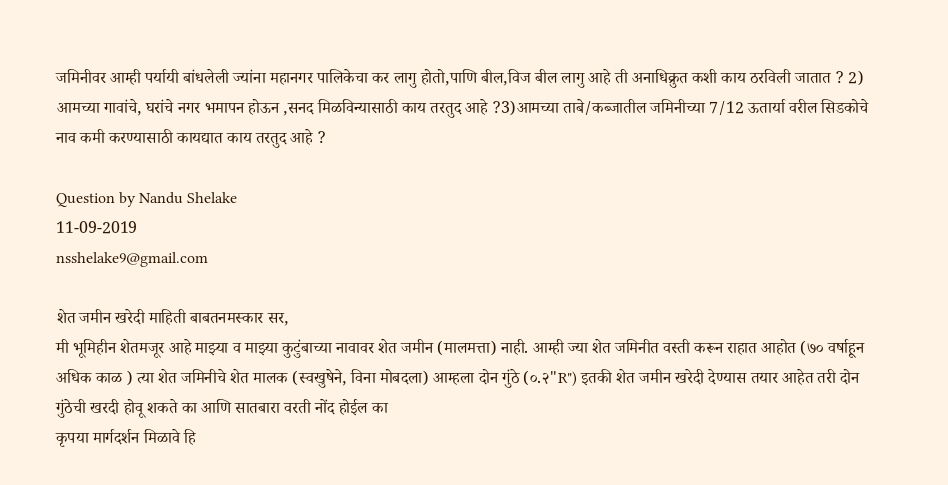जमिनीवर आम्ही पर्यायी बांधलेली ज्यांना महानगर पालिकेचा कर लागु होतो,पाणि बील,विज बील लागु आहे ती अनाधिक्रुत कशी काय ठरविली जातात ? 2) आमच्या गावांचे, घरांचे नगर भमापन होऊन ,सनद मिळविन्यासाठी काय तरतुद आहे ?3)आमच्या ताबे/कब्जातील जमिनीच्या 7/12 ऊतार्या वरील सिडकोचे नाव कमी करण्यासाठी कायद्यात काय तरतुद आहे ?

Question by Nandu Shelake
11-09-2019
nsshelake9@gmail.com

शेत जमीन खरेदी माहिती बाबतनमस्कार सर,
मी भूमिहीन शेतमजूर आहे माझ्या व माझ्या कुटुंबाच्या नावावर शेत जमीन (मालमत्ता) नाही. आम्ही ज्या शेत जमिनीत वस्ती करून राहात आहोत (७० वर्षाहून अधिक काळ ) त्या शेत जमिनीचे शेत मालक (स्वखुषेने, विना मोबदला) आम्हला दोन गुंठे (०.२"R") इतकी शेत जमीन खरेदी देण्यास तयार आहेत तरी दोन गुंठेची खरदी होवू शकते का आणि सातबारा वरती नोंद होईल का
कृपया मार्गदर्शन मिळावे हि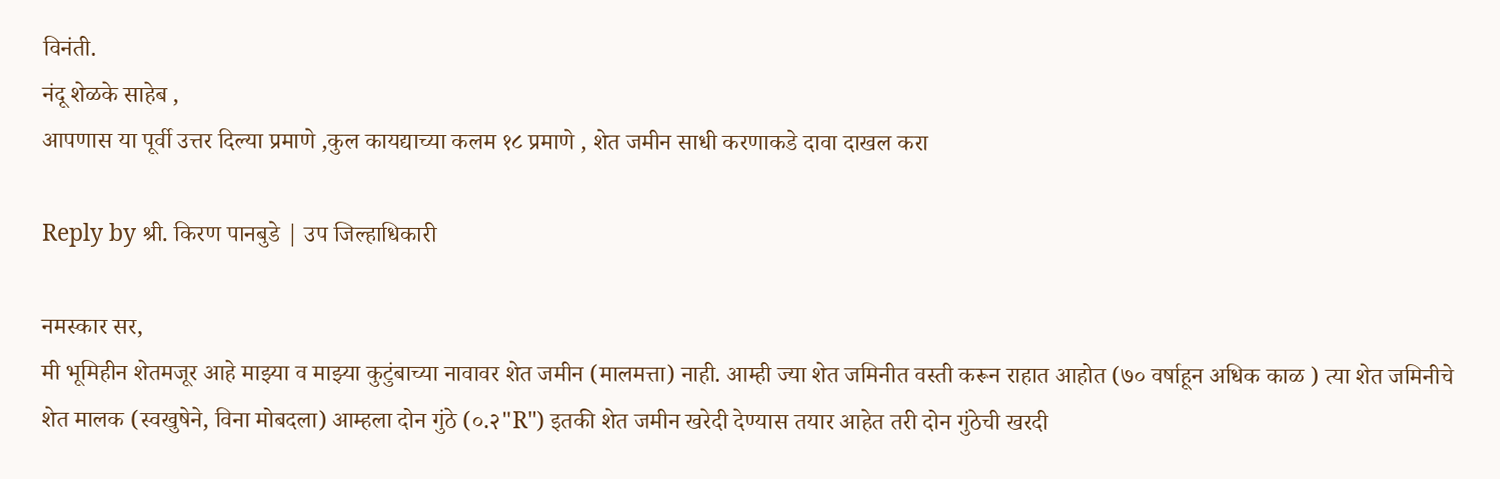विनंती.
नंदू शेळके साहेब ,
आपणास या पूर्वी उत्तर दिल्या प्रमाणे ,कुल कायद्याच्या कलम १८ प्रमाणे , शेत जमीन साधी करणाकडे दावा दाखल करा

Reply by श्री. किरण पानबुडे | उप जिल्हाधिकारी

नमस्कार सर,
मी भूमिहीन शेतमजूर आहे माझ्या व माझ्या कुटुंबाच्या नावावर शेत जमीन (मालमत्ता) नाही. आम्ही ज्या शेत जमिनीत वस्ती करून राहात आहोत (७० वर्षाहून अधिक काळ ) त्या शेत जमिनीचे शेत मालक (स्वखुषेने, विना मोबदला) आम्हला दोन गुंठे (०.२"R") इतकी शेत जमीन खरेदी देण्यास तयार आहेत तरी दोन गुंठेची खरदी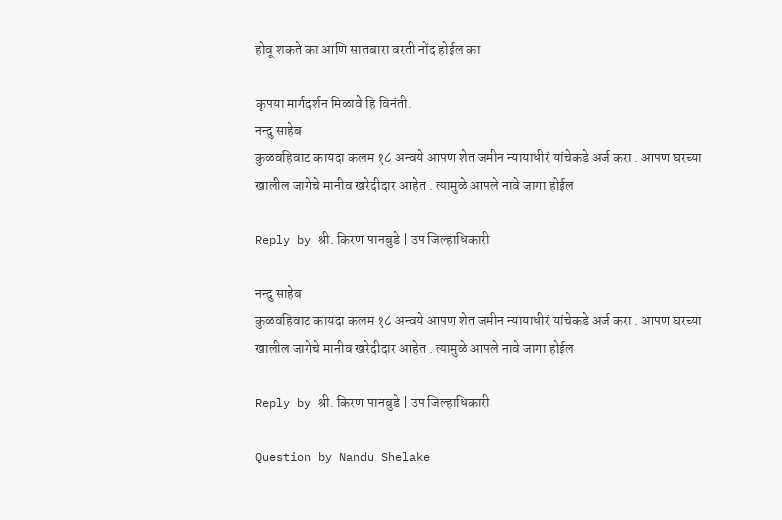होवू शकते का आणि सातबारा वरती नोंद होईल का

कृपया मार्गदर्शन मिळावे हि विनंती.
नन्दु साहेब
कुळवहिवाट कायदा कलम १८ अन्वये आपण शेत जमीन न्यायाधीरं यांचेकडे अर्ज करा . आपण घरच्या खालील जागेचे मानीव खरेदीदार आहेत . त्यामुळे आपले नावे जागा होईल

Reply by श्री. किरण पानबुडे | उप जिल्हाधिकारी

नन्दु साहेब
कुळवहिवाट कायदा कलम १८ अन्वये आपण शेत जमीन न्यायाधीरं यांचेकडे अर्ज करा . आपण घरच्या खालील जागेचे मानीव खरेदीदार आहेत . त्यामुळे आपले नावे जागा होईल

Reply by श्री. किरण पानबुडे | उप जिल्हाधिकारी

Question by Nandu Shelake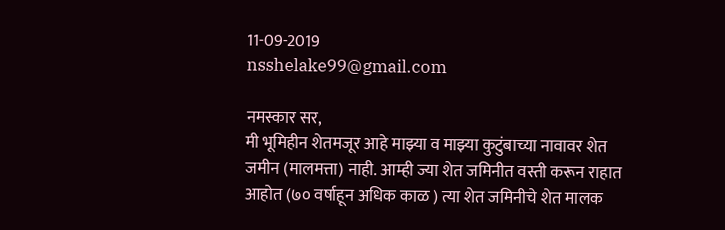11-09-2019
nsshelake99@gmail.com

नमस्कार सर,
मी भूमिहीन शेतमजूर आहे माझ्या व माझ्या कुटुंबाच्या नावावर शेत जमीन (मालमत्ता) नाही. आम्ही ज्या शेत जमिनीत वस्ती करून राहात आहोत (७० वर्षाहून अधिक काळ ) त्या शेत जमिनीचे शेत मालक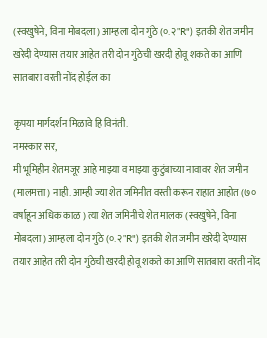(स्वखुषेने, विना मोबदला) आम्हला दोन गुंठे (०.२"R") इतकी शेत जमीन खरेदी देण्यास तयार आहेत तरी दोन गुंठेची खरदी होवू शकते का आणि सातबारा वरती नोंद होईल का

कृपया मार्गदर्शन मिळावे हि विनंती.
नमस्कार सर,
मी भूमिहीन शेतमजूर आहे माझ्या व माझ्या कुटुंबाच्या नावावर शेत जमीन (मालमत्ता) नाही. आम्ही ज्या शेत जमिनीत वस्ती करून राहात आहोत (७० वर्षाहून अधिक काळ ) त्या शेत जमिनीचे शेत मालक (स्वखुषेने, विना मोबदला) आम्हला दोन गुंठे (०.२"R") इतकी शेत जमीन खरेदी देण्यास तयार आहेत तरी दोन गुंठेची खरदी होवू शकते का आणि सातबारा वरती नोंद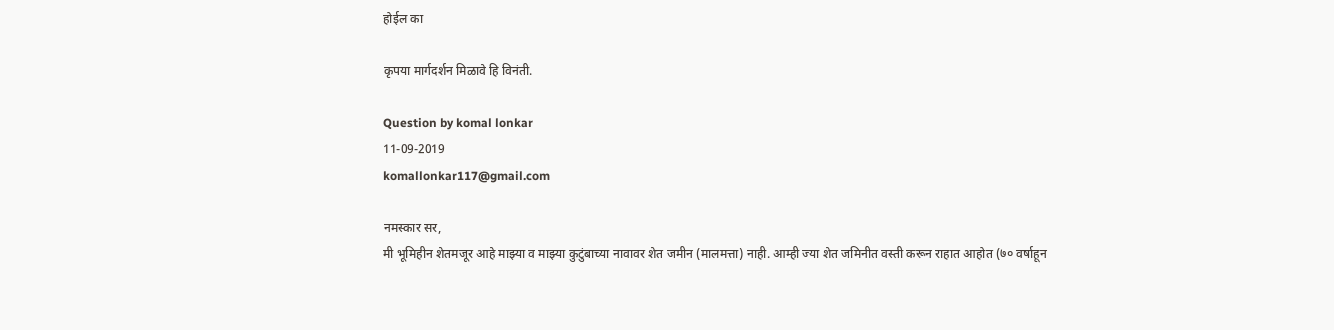होईल का

कृपया मार्गदर्शन मिळावे हि विनंती.

Question by komal lonkar
11-09-2019
komallonkar117@gmail.com

नमस्कार सर,
मी भूमिहीन शेतमजूर आहे माझ्या व माझ्या कुटुंबाच्या नावावर शेत जमीन (मालमत्ता) नाही. आम्ही ज्या शेत जमिनीत वस्ती करून राहात आहोत (७० वर्षाहून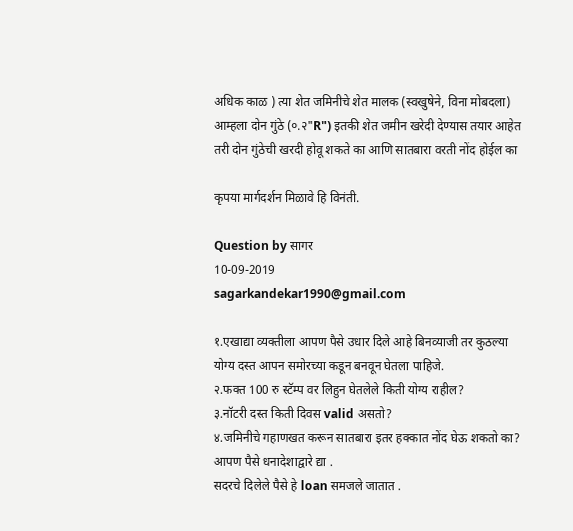अधिक काळ ) त्या शेत जमिनीचे शेत मालक (स्वखुषेने, विना मोबदला) आम्हला दोन गुंठे (०.२"R") इतकी शेत जमीन खरेदी देण्यास तयार आहेत तरी दोन गुंठेची खरदी होवू शकते का आणि सातबारा वरती नोंद होईल का

कृपया मार्गदर्शन मिळावे हि विनंती.

Question by सागर
10-09-2019
sagarkandekar1990@gmail.com

१.एखाद्या व्यक्तीला आपण पैसे उधार दिले आहे बिनव्याजी तर कुठल्या योग्य दस्त आपन समोरच्या कडून बनवून घेतला पाहिजे.
२.फक्त 100 रु स्टॅम्प वर लिहुन घेतलेले किती योग्य राहील?
३.नॉटरी दस्त किती दिवस valid असतो?
४.जमिनीचे गहाणखत करून सातबारा इतर हक्कात नोंद घेऊ शकतो का?
आपण पैसे धनादेशाद्वारे द्या .
सदरचे दिलेले पैसे हे loan समजले जातात .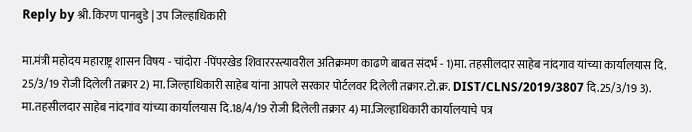Reply by श्री. किरण पानबुडे | उप जिल्हाधिकारी

मा.मंत्री महोदय महाराष्ट्र शासन विषय - चांदोरा -पिंपरखेड शिवाररस्त्यावरील अतिक्रमण काढणे बाबत संदर्भ - 1)मा. तहसीलदार साहेब नांदगाव यांच्या कार्यालयास दि. 25/3/19 रोजी दिलेली तक्रार 2) मा. जिल्हाधिकारी साहेब यांना आपले सरकार पोर्टलवर दिलेली तक्रार.टो.क्र. DIST/CLNS/2019/3807 दि.25/3/19 3). मा.तहसीलदार साहेब नांदगांव यांच्या कार्यालयास दि.18/4/19 रोजी दिलेली तक्रार 4) मा.जिल्हाधिकारी कार्यालयाचे पत्र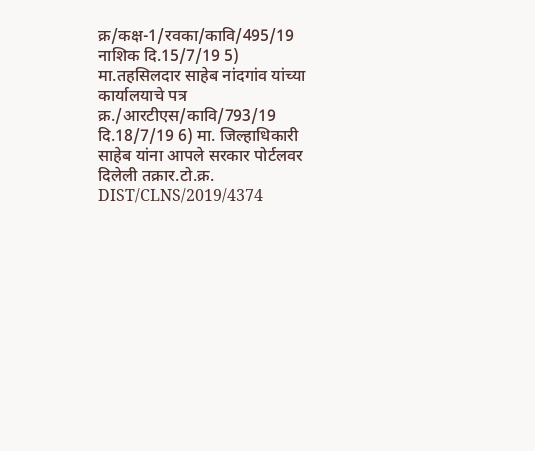क्र/कक्ष-1/रवका/कावि/495/19 नाशिक दि.15/7/19 5) मा.तहसिलदार साहेब नांदगांव यांच्या कार्यालयाचे पत्र क्र./आरटीएस/कावि/793/19 दि.18/7/19 6) मा. जिल्हाधिकारी साहेब यांना आपले सरकार पोर्टलवर दिलेली तक्रार.टो.क्र. DIST/CLNS/2019/4374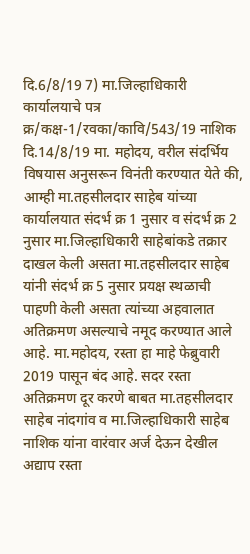दि.6/8/19 7) मा.जिल्हाधिकारी कार्यालयाचे पत्र क्र/कक्ष-1/रवका/कावि/543/19 नाशिक दि.14/8/19 मा. महोदय, वरील संदर्भिय विषयास अनुसरून विनंती करण्यात येते की, आम्ही मा.तहसीलदार साहेब यांच्या कार्यालयात संदर्भ क्र 1 नुसार व संदर्भ क्र 2 नुसार मा.जिल्हाधिकारी साहेबांकडे तक्रार दाखल केली असता मा.तहसीलदार साहेब यांनी संदर्भ क्र 5 नुसार प्रयक्ष स्थळाची पाहणी केली असता त्यांच्या अहवालात अतिक्रमण असल्याचे नमूद करण्यात आले आहे. मा.महोदय, रस्ता हा माहे फेब्रुवारी 2019 पासून बंद आहे. सदर रस्ता अतिक्रमण दूर करणे बाबत मा.तहसीलदार साहेब नांदगांव व मा.जिल्हाधिकारी साहेब नाशिक यांना वारंवार अर्ज देऊन देखील अद्याप रस्ता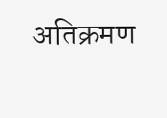अतिक्रमण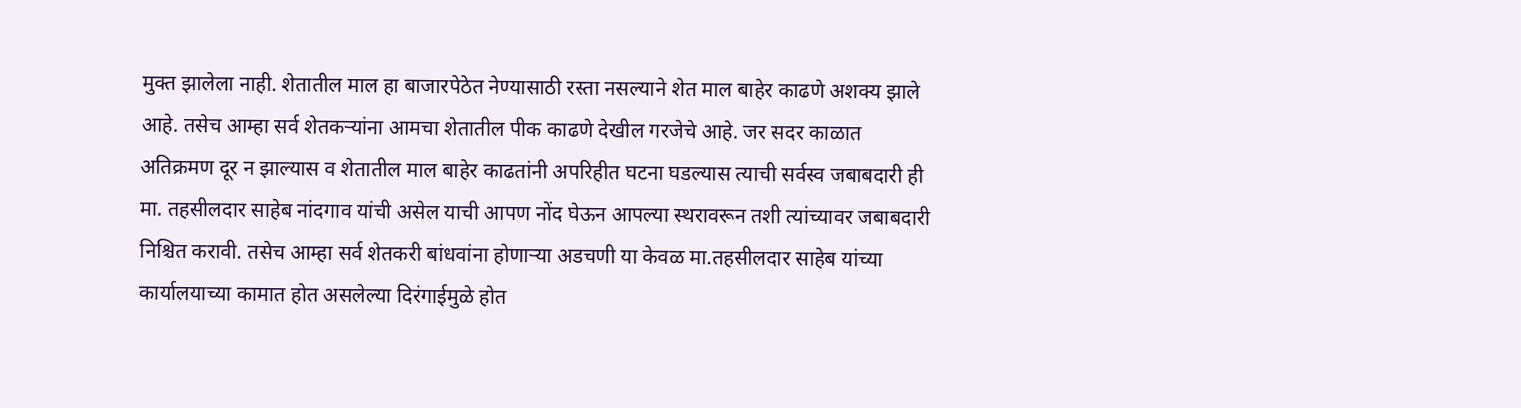मुक्त झालेला नाही. शेतातील माल हा बाजारपेठेत नेण्यासाठी रस्ता नसल्याने शेत माल बाहेर काढणे अशक्य झाले आहे. तसेच आम्हा सर्व शेतकऱ्यांना आमचा शेतातील पीक काढणे देखील गरजेचे आहे. जर सदर काळात अतिक्रमण दूर न झाल्यास व शेतातील माल बाहेर काढतांनी अपरिहीत घटना घडल्यास त्याची सर्वस्व जबाबदारी ही मा. तहसीलदार साहेब नांदगाव यांची असेल याची आपण नोंद घेऊन आपल्या स्थरावरून तशी त्यांच्यावर जबाबदारी निश्चित करावी. तसेच आम्हा सर्व शेतकरी बांधवांना होणाऱ्या अडचणी या केवळ मा.तहसीलदार साहेब यांच्या कार्यालयाच्या कामात होत असलेल्या दिरंगाईमुळे होत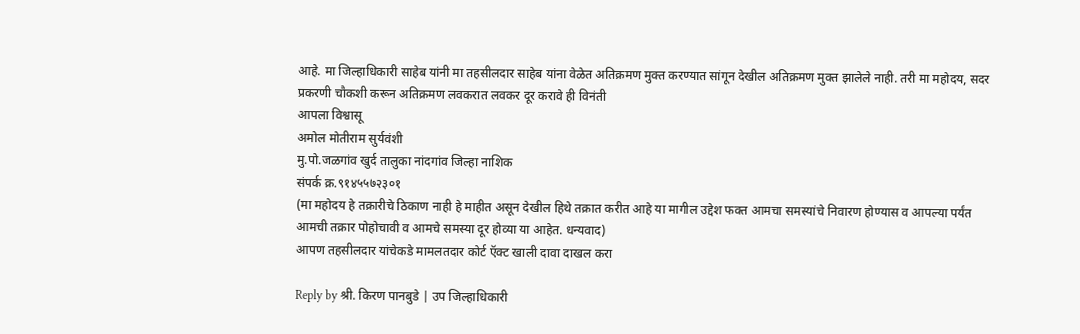आहे. मा जिल्हाधिकारी साहेब यांनी मा तहसीलदार साहेब यांना वेळेत अतिक्रमण मुक्त करण्यात सांगून देखील अतिक्रमण मुक्त झालेले नाही. तरी मा महोदय, सदर प्रकरणी चौकशी करून अतिक्रमण लवकरात लवकर दूर करावे ही विनंती
आपला विश्वासू
अमोल मोतीराम सुर्यवंशी
मु.पो.जळगांव खुर्द तालुका नांदगांव जिल्हा नाशिक
संपर्क क्र.९१४५५७२३०१
(मा महोदय हे तक्रारीचे ठिकाण नाही हे माहीत असून देखील हिथे तक्रात करीत आहे या मागील उद्देश फक्त आमचा समस्यांचे निवारण होण्यास व आपल्या पर्यंत आमची तक्रार पोहोचावी व आमचे समस्या दूर होव्या या आहेत. धन्यवाद)
आपण तहसीलदार यांचेकडे मामलतदार कोर्ट ऍक्ट खाली दावा दाखल करा

Reply by श्री. किरण पानबुडे | उप जिल्हाधिकारी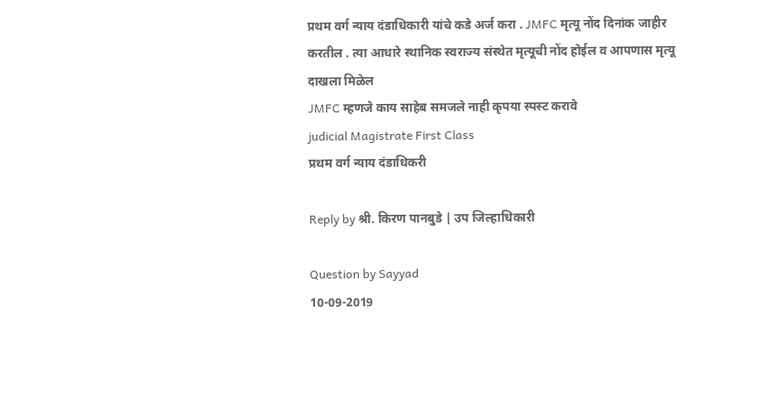प्रथम वर्ग न्याय दंडाधिकारी यांचे कडे अर्ज करा . JMFC मृत्यू नोंद दिनांक जाहीर करतील . त्या आधारे स्थानिक स्वराज्य संस्थेत मृत्यूची नोंद होईल व आपणास मृत्यू दाखला मिळेल
JMFC म्हणजे काय साहेब समजले नाही कृपया स्पस्ट करावे
judicial Magistrate First Class
प्रथम वर्ग न्याय दंडाधिकरी

Reply by श्री. किरण पानबुडे | उप जिल्हाधिकारी

Question by Sayyad
10-09-2019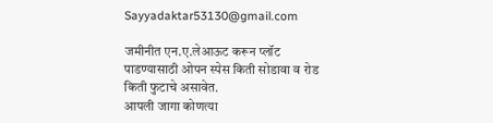Sayyadaktar53130@gmail.com

जमीनीत एन.ए.लेआऊट करून प्लॉट पाडण्यासाठी ओपन स्पेस किती सोडावा व रोड किती फुटाचे असावेत.
आपली जागा कोणत्या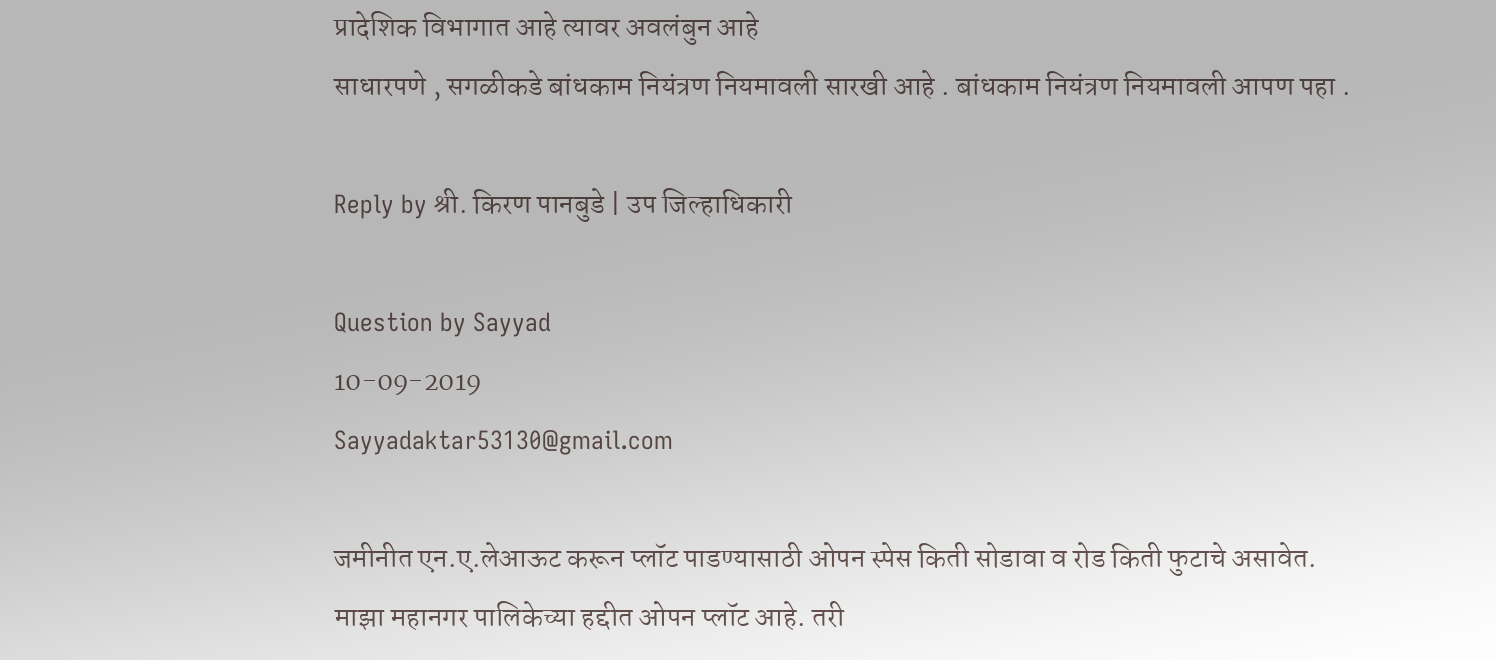प्रादेशिक विभागात आहे त्यावर अवलंबुन आहे
साधारपणे , सगळीकडे बांधकाम नियंत्रण नियमावली सारखी आहे . बांधकाम नियंत्रण नियमावली आपण पहा .

Reply by श्री. किरण पानबुडे | उप जिल्हाधिकारी

Question by Sayyad
10-09-2019
Sayyadaktar53130@gmail.com

जमीनीत एन.ए.लेआऊट करून प्लॉट पाडण्यासाठी ओपन स्पेस किती सोडावा व रोड किती फुटाचे असावेत.
माझा महानगर पालिकेच्या हद्दीत ओपन प्लॉट आहे. तरी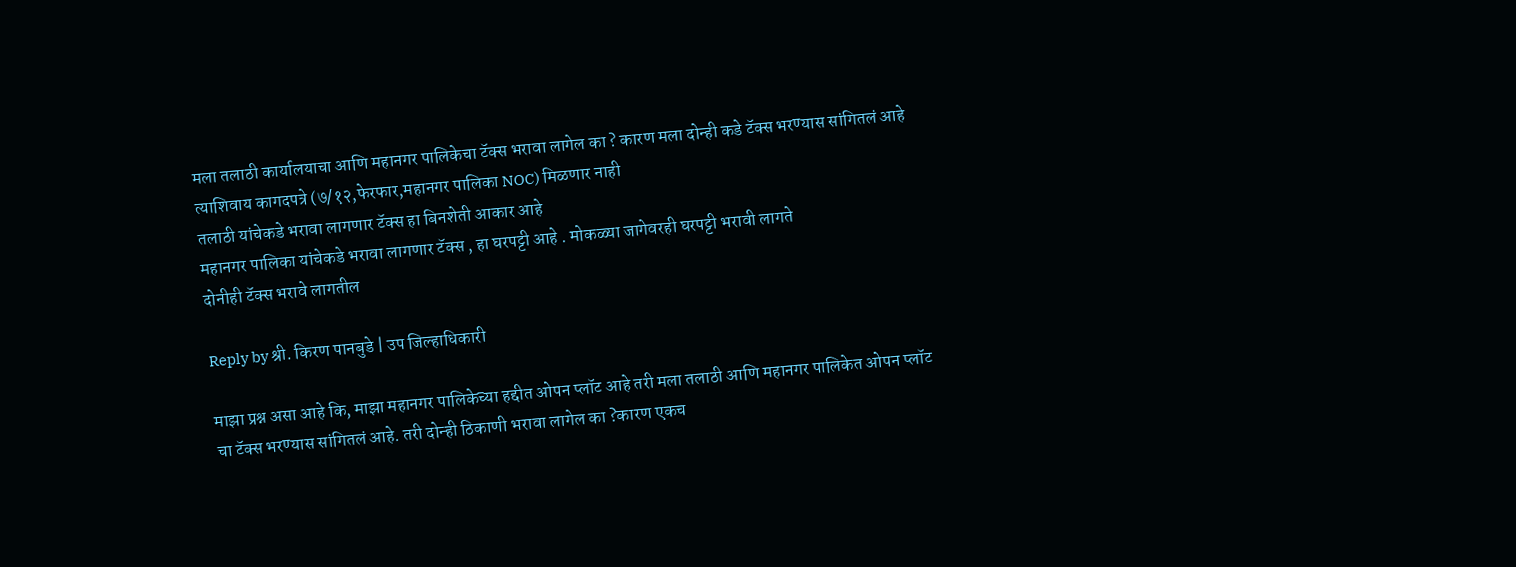मला तलाठी कार्यालयाचा आणि महानगर पालिकेचा टॅक्स भरावा लागेल का ? कारण मला दोन्ही कडे टॅक्स भरण्यास सांगितलं आहे त्याशिवाय कागदपत्रे (७/१२,फेरफार,महानगर पालिका NOC) मिळणार नाही
तलाठी यांचेकडे भरावा लागणार टॅक्स हा बिनशेती आकार आहे
महानगर पालिका यांचेकडे भरावा लागणार टॅक्स , हा घरपट्टी आहे . मोकळ्या जागेवरही घरपट्टी भरावी लागते
दोनीही टॅक्स भरावे लागतील

Reply by श्री. किरण पानबुडे | उप जिल्हाधिकारी

माझा प्रश्न असा आहे कि, माझा महानगर पालिकेच्या हद्दीत ओपन प्लॉट आहे तरी मला तलाठी आणि महानगर पालिकेत ओपन प्लॉट चा टॅक्स भरण्यास सांगितलं आहे. तरी दोन्ही ठिकाणी भरावा लागेल का ?कारण एकच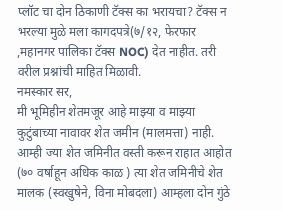प्लॉट चा दोन ठिकाणी टॅक्स का भरायचा? टॅक्स न भरल्या मुळे मला कागदपत्रे(७/१२, फेरफार ,महानगर पालिका टॅक्स NOC) देत नाहीत. तरी वरील प्रश्नांची माहित मिळावी.
नमस्कार सर,
मी भूमिहीन शेतमजूर आहे माझ्या व माझ्या कुटुंबाच्या नावावर शेत जमीन (मालमत्ता) नाही. आम्ही ज्या शेत जमिनीत वस्ती करून राहात आहोत (७० वर्षाहून अधिक काळ ) त्या शेत जमिनीचे शेत मालक (स्वखुषेने, विना मोबदला) आम्हला दोन गुंठे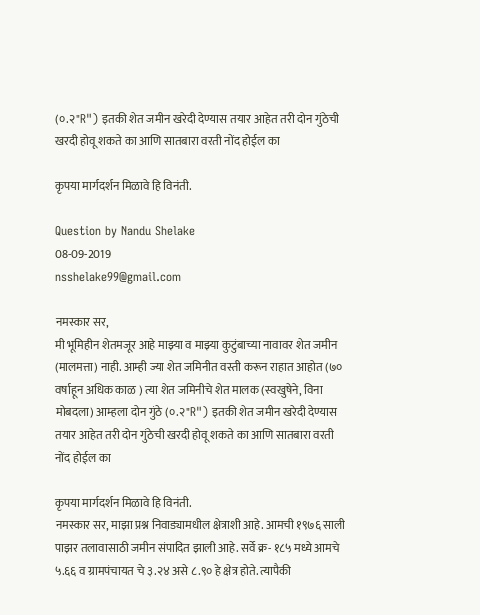(०.२"R") इतकी शेत जमीन खरेदी देण्यास तयार आहेत तरी दोन गुंठेची खरदी होवू शकते का आणि सातबारा वरती नोंद होईल का

कृपया मार्गदर्शन मिळावे हि विनंती.

Question by Nandu Shelake
08-09-2019
nsshelake99@gmail.com

नमस्कार सर,
मी भूमिहीन शेतमजूर आहे माझ्या व माझ्या कुटुंबाच्या नावावर शेत जमीन (मालमत्ता) नाही. आम्ही ज्या शेत जमिनीत वस्ती करून राहात आहोत (७० वर्षाहून अधिक काळ ) त्या शेत जमिनीचे शेत मालक (स्वखुषेने, विना मोबदला) आम्हला दोन गुंठे (०.२"R") इतकी शेत जमीन खरेदी देण्यास तयार आहेत तरी दोन गुंठेची खरदी होवू शकते का आणि सातबारा वरती नोंद होईल का

कृपया मार्गदर्शन मिळावे हि विनंती.
नमस्कार सर, माझा प्रश्न निवाड्यामधील क्षेत्राशी आहे. आमची १९७६ साली पाझर तलावासाठी जमीन संपादित झाली आहे. सर्वे क्र- १८५ मध्ये आमचे ५.६६ व ग्रामपंचायत चे ३.२४ असे ८.९० हे क्षेत्र होते. त्यापैकी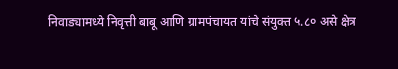निवाड्यामध्ये निवृत्ती बाबू आणि ग्रामपंचायत यांचे संयुक्त ५.८० असे क्षेत्र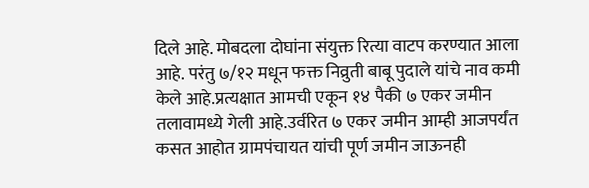दिले आहे. मोबदला दोघांना संयुक्त रित्या वाटप करण्यात आला आहे. परंतु ७/१२ मधून फक्त निव्रुती बाबू पुदाले यांचे नाव कमी केले आहे.प्रत्यक्षात आमची एकून १४ पैकी ७ एकर जमीन तलावामध्ये गेली आहे.उर्वरित ७ एकर जमीन आम्ही आजपर्यंत कसत आहोत ग्रामपंचायत यांची पूर्ण जमीन जाऊनही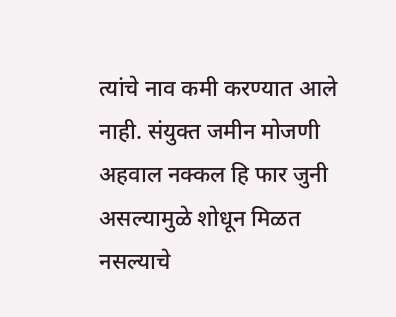त्यांचे नाव कमी करण्यात आले नाही. संयुक्त जमीन मोजणी अहवाल नक्कल हि फार जुनी असल्यामुळे शोधून मिळत नसल्याचे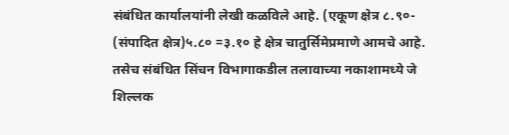संबंधित कार्यालयांनी लेखी कळविले आहे. (एकूण क्षेत्र ८.९०- (संपादित क्षेत्र)५.८० =३.१० हे क्षेत्र चातुर्सिमेप्रमाणे आमचे आहे. तसेच संबंधित सिंचन विभागाकडील तलावाच्या नकाशामध्ये जे शिल्लक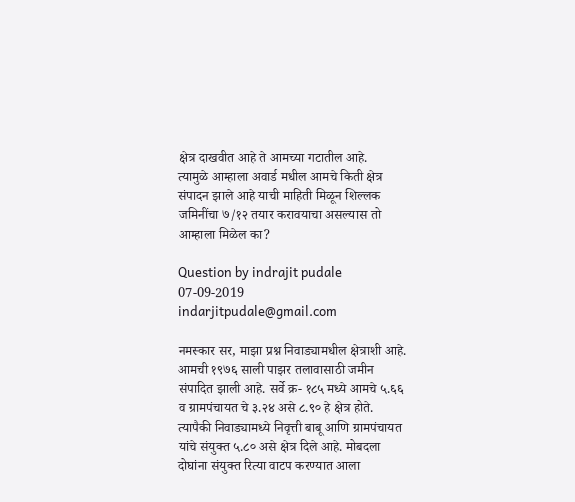क्षेत्र दाखवीत आहे ते आमच्या गटातील आहे.
त्यामुळे आम्हाला अवार्ड मधील आमचे किती क्षेत्र संपादन झाले आहे याची माहिती मिळून शिल्लक जमिनींचा ७/१२ तयार करावयाचा असल्यास तो आम्हाला मिळेल का?

Question by indrajit pudale
07-09-2019
indarjitpudale@gmail.com

नमस्कार सर, माझा प्रश्न निवाड्यामधील क्षेत्राशी आहे. आमची १९७६ साली पाझर तलावासाठी जमीन संपादित झाली आहे. सर्वे क्र- १८५ मध्ये आमचे ५.६६ व ग्रामपंचायत चे ३.२४ असे ८.९० हे क्षेत्र होते. त्यापैकी निवाड्यामध्ये निवृत्ती बाबू आणि ग्रामपंचायत यांचे संयुक्त ५.८० असे क्षेत्र दिले आहे. मोबदला दोघांना संयुक्त रित्या वाटप करण्यात आला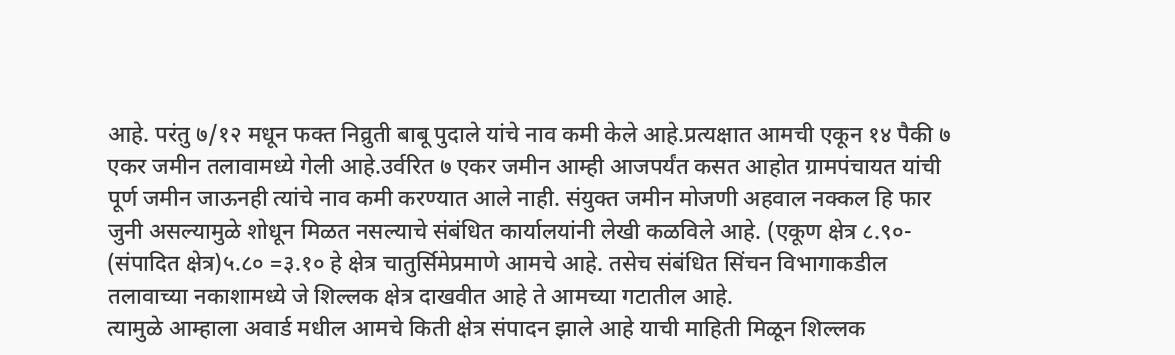आहे. परंतु ७/१२ मधून फक्त निव्रुती बाबू पुदाले यांचे नाव कमी केले आहे.प्रत्यक्षात आमची एकून १४ पैकी ७ एकर जमीन तलावामध्ये गेली आहे.उर्वरित ७ एकर जमीन आम्ही आजपर्यंत कसत आहोत ग्रामपंचायत यांची पूर्ण जमीन जाऊनही त्यांचे नाव कमी करण्यात आले नाही. संयुक्त जमीन मोजणी अहवाल नक्कल हि फार जुनी असल्यामुळे शोधून मिळत नसल्याचे संबंधित कार्यालयांनी लेखी कळविले आहे. (एकूण क्षेत्र ८.९०- (संपादित क्षेत्र)५.८० =३.१० हे क्षेत्र चातुर्सिमेप्रमाणे आमचे आहे. तसेच संबंधित सिंचन विभागाकडील तलावाच्या नकाशामध्ये जे शिल्लक क्षेत्र दाखवीत आहे ते आमच्या गटातील आहे.
त्यामुळे आम्हाला अवार्ड मधील आमचे किती क्षेत्र संपादन झाले आहे याची माहिती मिळून शिल्लक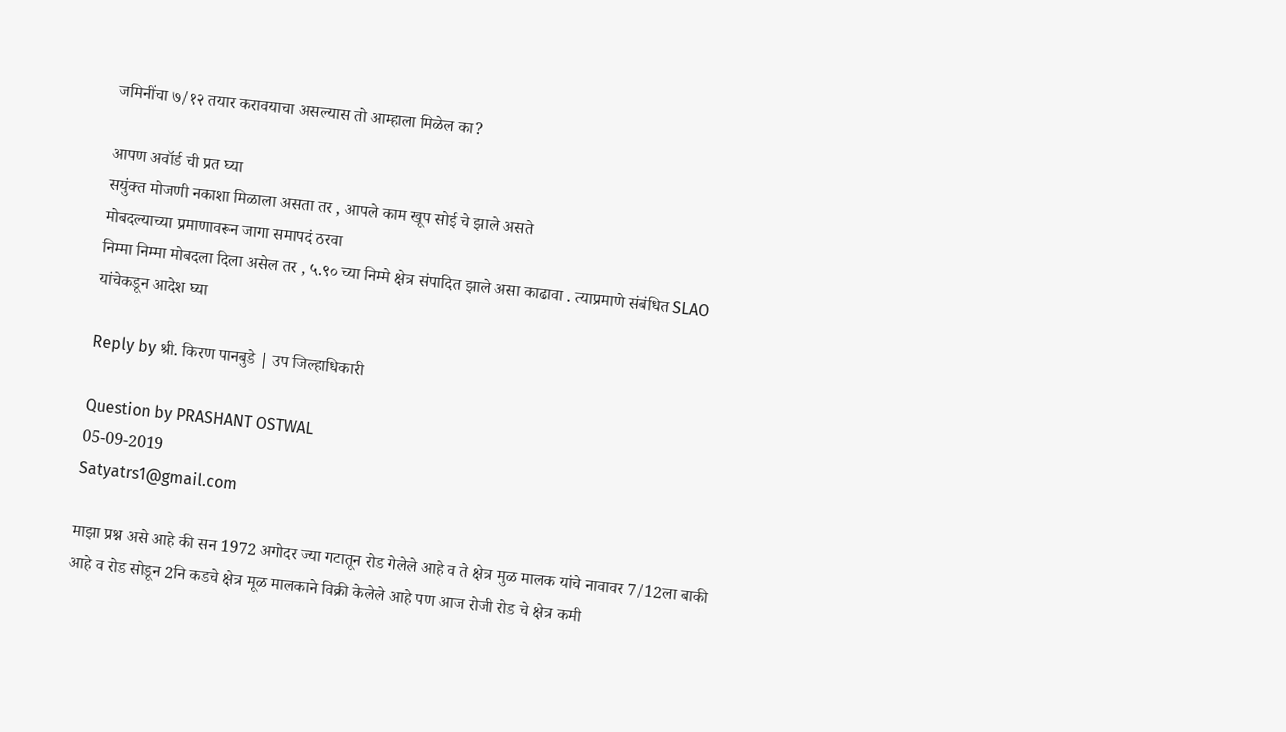जमिनींचा ७/१२ तयार करावयाचा असल्यास तो आम्हाला मिळेल का?

आपण अवॉर्ड ची प्रत घ्या
सयुंक्त मोजणी नकाशा मिळाला असता तर , आपले काम खूप सोई चे झाले असते
मोबदल्याच्या प्रमाणावरून जागा समापदं ठरवा
निम्मा निम्मा मोबदला दिला असेल तर , ५.९० च्या निम्मे क्षेत्र संपादित झाले असा काढावा . त्याप्रमाणे संबंधित SLAO यांचेकडून आदेश घ्या

Reply by श्री. किरण पानबुडे | उप जिल्हाधिकारी

Question by PRASHANT OSTWAL
05-09-2019
Satyatrs1@gmail.com

माझा प्रश्न असे आहे की सन 1972 अगोदर ज्या गटातून रोड गेलेले आहे व ते क्षेत्र मुळ मालक यांचे नावावर 7/12ला बाकी आहे व रोड सोडून 2नि कडचे क्षेत्र मूळ मालकाने विक्री केलेले आहे पण आज रोजी रोड चे क्षेत्र कमी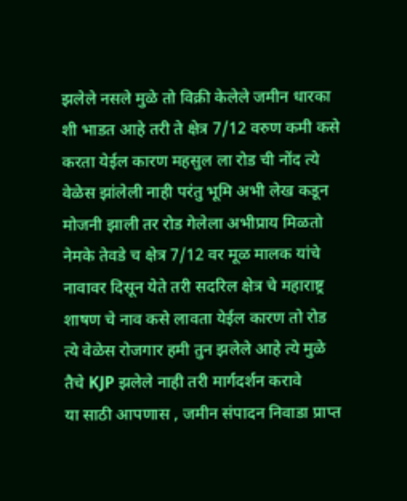झलेले नसले मुळे तो विक्री केलेले जमीन धारका शी भाडत आहे तरी ते क्षेत्र 7/12 वरुण कमी कसे करता येईल कारण महसुल ला रोड ची नोंद त्ये वेळेस झांलेली नाही परंतु भूमि अभी लेख कडून मोजनी झाली तर रोड गेलेला अभीप्राय मिळतो नेमके तेवडे च क्षेत्र 7/12 वर मूळ मालक यांचे नावावर दिसून येते तरी सदरिल क्षेत्र चे महाराष्ट्र शाषण चे नाव कसे लावता येईल कारण तो रोड त्ये वेळेस रोजगार हमी तुन झलेले आहे त्ये मुळे तैचे KJP झलेले नाही तरी मार्गदर्शन करावे
या साठी आपणास , जमीन संपादन निवाडा प्राप्त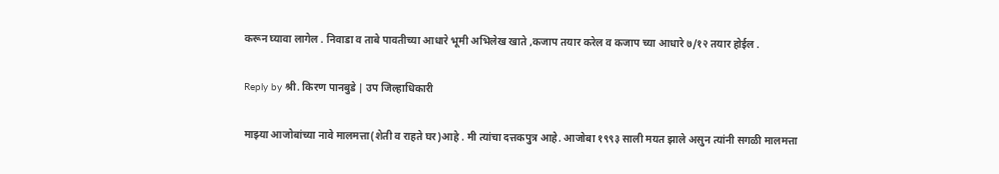करून घ्यावा लागेल . निवाडा व ताबे पावतीच्या आधारे भूमी अभिलेख खाते ,कजाप तयार करेल व कजाप च्या आधारे ७/१२ तयार होईल .

Reply by श्री. किरण पानबुडे | उप जिल्हाधिकारी

माझ्या आजोबांच्या नावे मालमत्ता(शेती व राहते घर)आहे . मी त्यांचा दत्तकपुत्र आहे. आजोबा १९९३ साली मयत झाले असुन त्यांनी सगळी मालमत्ता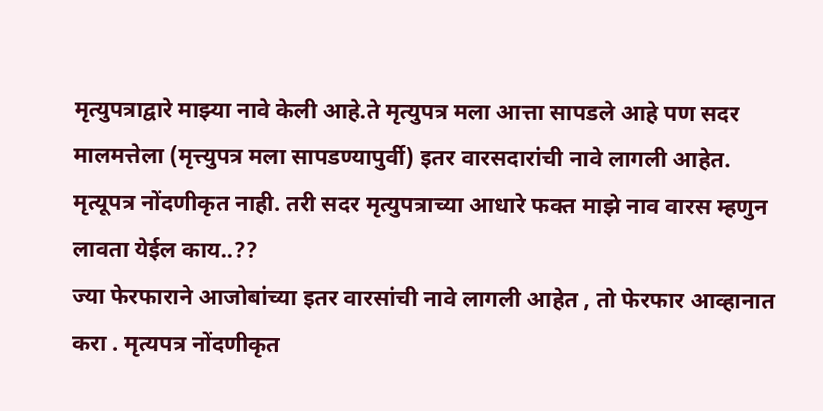मृत्युपत्राद्वारे माझ्या नावे केली आहे.ते मृत्युपत्र मला आत्ता सापडले आहे पण सदर मालमत्तेला (मृत्त्युपत्र मला सापडण्यापुर्वी) इतर वारसदारांची नावे लागली आहेत.
मृत्यूपत्र नोंदणीकृत नाही. तरी सदर मृत्युपत्राच्या आधारे फक्त माझे नाव वारस म्हणुन लावता येईल काय..??
ज्या फेरफाराने आजोबांच्या इतर वारसांची नावे लागली आहेत , तो फेरफार आव्हानात करा . मृत्यपत्र नोंदणीकृत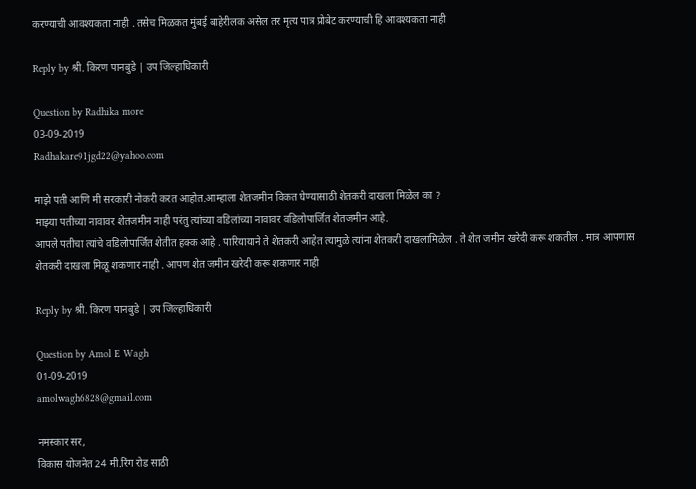करण्याची आवश्यकता नाही . तसेच मिळकत मुंबई बाहेरीलक असेल तर मृत्य पात्र प्रोबेट करण्याची हि आवश्यकता नाही

Reply by श्री. किरण पानबुडे | उप जिल्हाधिकारी

Question by Radhika more
03-09-2019
Radhakare91jgd22@yahoo.com

माझे पती आणि मी सरकारी नोकरी करत आहोत.आम्हाला शेतजमीन विकत घेण्यासाठी शेतकरी दाखला मिळेल का ?
माझ्या पतीच्या नावावर शेतजमीन नाही परंतु त्यांच्या वडिलांच्या नावावर वडिलोपार्जित शेतजमीन आहे.
आपले पतीचा त्यांचे वडिलोपार्जित शेतीत हक्क आहे . पारियायाने ते शेतकरी आहेत त्यामुळे त्यांना शेतकरी दाखलामिळेल . ते शेत जमीन खरेदी करू शकतील . मात्र आपणास शेतकरी दाखला मिळू शकणार नाही . आपण शेत जमीन खरेदी करू शकणार नाही

Reply by श्री. किरण पानबुडे | उप जिल्हाधिकारी

Question by Amol E Wagh
01-09-2019
amolwagh6828@gmail.com

नमस्कार सर,
विकास योजनेत 24 मी.रिंग रोड साठी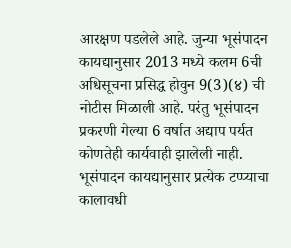आरक्षण पडलेले आहे. जुन्या भूसंपादन कायद्यानुसार 2013 मध्ये कलम 6ची अधिसूचना प्रसिद्ध होवुन 9(3)(४) ची नोटीस मिळाली आहे. परंतु भूसंपादन प्रकरणी गेल्या 6 वर्षात अद्याप पर्यत कोणतेही कार्यवाही झालेली नाही. भूसंपादन कायद्यानुसार प्रत्येक टप्प्याचा कालावधी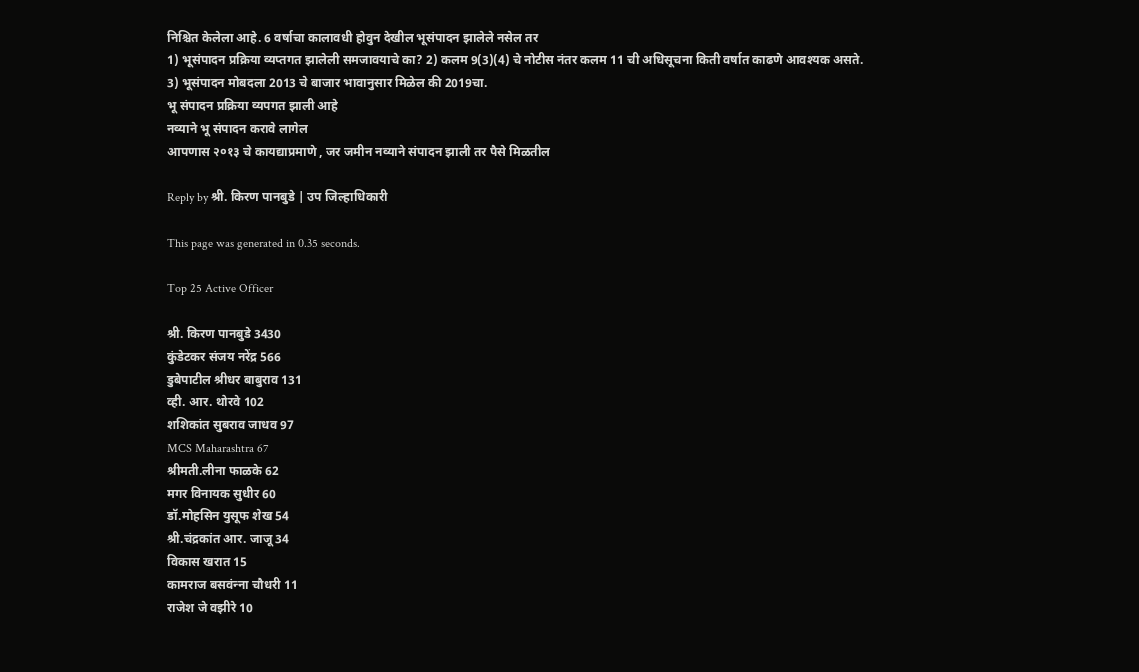निश्चित केलेला आहे. 6 वर्षाचा कालावधी होवुन देखील भूसंपादन झालेले नसेल तर
1) भूसंपादन प्रक्रिया व्यप्तगत झालेली समजावयाचे का? 2) कलम 9(3)(4) चे नोटीस नंतर कलम 11 ची अधिसूचना किती वर्षात काढणे आवश्यक असते.
3) भूसंपादन मोबदला 2013 चे बाजार भावानुसार मिळेल की 2019चा.
भू संपादन प्रक्रिया व्यपगत झाली आहे
नव्याने भू संपादन करावे लागेल
आपणास २०१३ चे कायद्याप्रमाणे , जर जमीन नव्याने संपादन झाली तर पैसे मिळतील

Reply by श्री. किरण पानबुडे | उप जिल्हाधिकारी

This page was generated in 0.35 seconds.

Top 25 Active Officer

श्री. किरण पानबुडे 3430
कुंडेटकर संजय नरेंद्र 566
डुबेपाटील श्रीधर बाबुराव 131
व्ही. आर. थोरवे 102
शशिकांत सुबराव जाधव 97
MCS Maharashtra 67
श्रीमती.लीना फाळके 62
मगर विनायक सुधीर 60
डॉ.मोहसिन युसूफ शेख 54
श्री.चंद्रकांत आर. जाजू 34
विकास खरात 15
कामराज बसवंन्‍ना चौधरी 11
राजेश जे वझीरे 10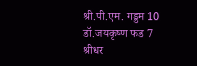श्री.पी.एम. गड्डम 10
डॉ.जयकृष्ण फड 7
श्रीधर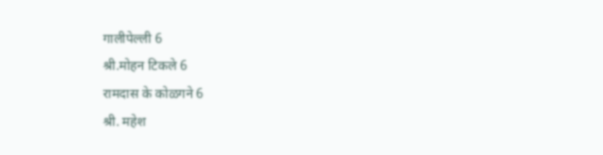गालीपेल्ली 6
श्री.मोहन टिकले 6
रामदास के कोळगने 6
श्री. महेश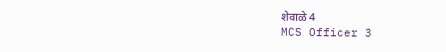शेवाळे 4
MCS Officer 3